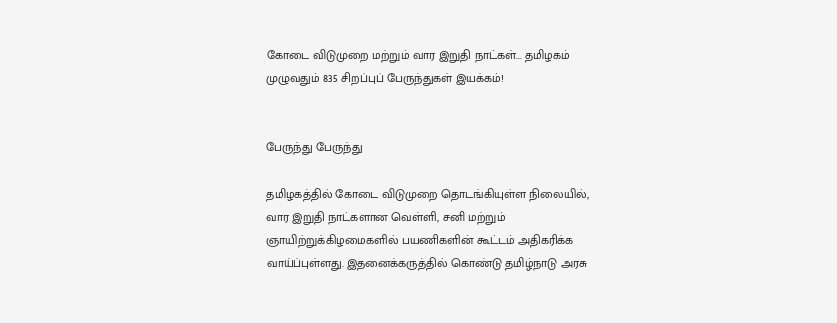கோடை விடுமுறை மற்றும் வார இறுதி நாட்கள்... தமிழகம் முழுவதும் 835 சிறப்புப் பேருந்துகள் இயக்கம்!


பேருந்து பேருந்து

தமிழகத்தில் கோடை விடுமுறை தொடங்கியுள்ள நிலையில், வார இறுதி நாட்களான வெள்ளி, சனி மற்றும் ஞாயிற்றுக்கிழமைகளில் பயணிகளின் கூட்டம் அதிகரிக்க வாய்ப்புள்ளது. இதனைக்கருத்தில் கொண்டு தமிழ்நாடு அரசு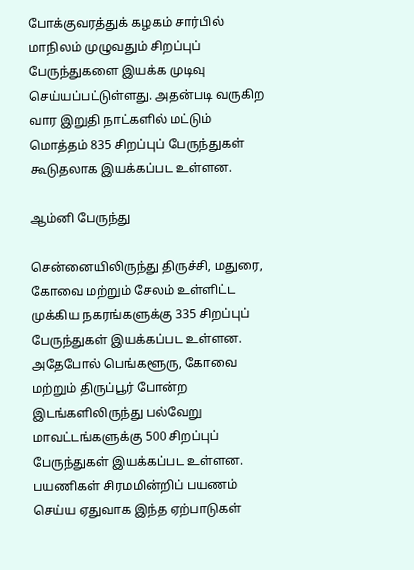போக்குவரத்துக் கழகம் சார்பில் மாநிலம் முழுவதும் சிறப்புப் பேருந்துகளை இயக்க முடிவு செய்யப்பட்டுள்ளது. அதன்படி வருகிற வார இறுதி நாட்களில் மட்டும் மொத்தம் 835 சிறப்புப் பேருந்துகள் கூடுதலாக இயக்கப்பட உள்ளன.

ஆம்னி பேருந்து

சென்னையிலிருந்து திருச்சி, மதுரை, கோவை மற்றும் சேலம் உள்ளிட்ட முக்கிய நகரங்களுக்கு 335 சிறப்புப் பேருந்துகள் இயக்கப்பட உள்ளன. அதேபோல் பெங்களூரு, கோவை மற்றும் திருப்பூர் போன்ற இடங்களிலிருந்து பல்வேறு மாவட்டங்களுக்கு 500 சிறப்புப் பேருந்துகள் இயக்கப்பட உள்ளன. பயணிகள் சிரமமின்றிப் பயணம் செய்ய ஏதுவாக இந்த ஏற்பாடுகள்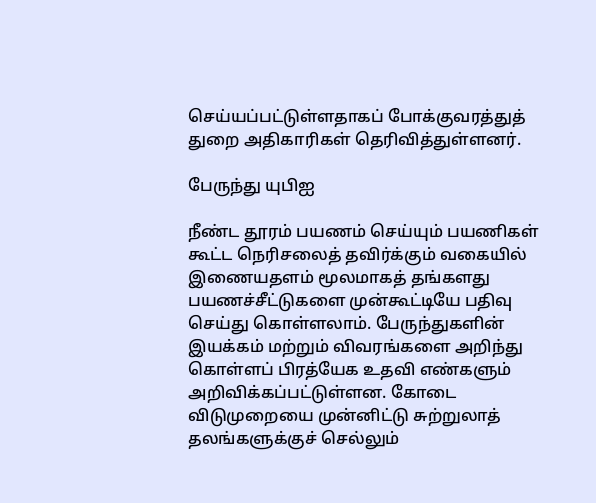செய்யப்பட்டுள்ளதாகப் போக்குவரத்துத் துறை அதிகாரிகள் தெரிவித்துள்ளனர்.

பேருந்து யுபிஐ

நீண்ட தூரம் பயணம் செய்யும் பயணிகள் கூட்ட நெரிசலைத் தவிர்க்கும் வகையில் இணையதளம் மூலமாகத் தங்களது பயணச்சீட்டுகளை முன்கூட்டியே பதிவு செய்து கொள்ளலாம். பேருந்துகளின் இயக்கம் மற்றும் விவரங்களை அறிந்து கொள்ளப் பிரத்யேக உதவி எண்களும் அறிவிக்கப்பட்டுள்ளன. கோடை விடுமுறையை முன்னிட்டு சுற்றுலாத் தலங்களுக்குச் செல்லும்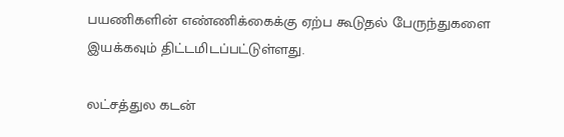பயணிகளின் எண்ணிக்கைக்கு ஏற்ப கூடுதல் பேருந்துகளை இயக்கவும் திட்டமிடப்பட்டுள்ளது.

லட்சத்துல கடன்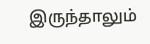இருந்தாலும்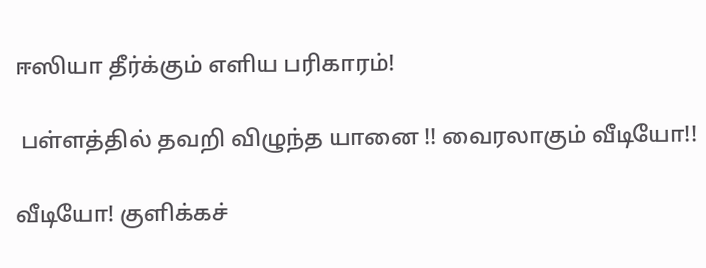ஈஸியா தீர்க்கும் எளிய பரிகாரம்!

 பள்ளத்தில் தவறி விழுந்த யானை !! வைரலாகும் வீடியோ!!

வீடியோ! குளிக்கச்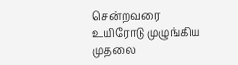சென்றவரை உயிரோடு முழுங்கிய முதலை